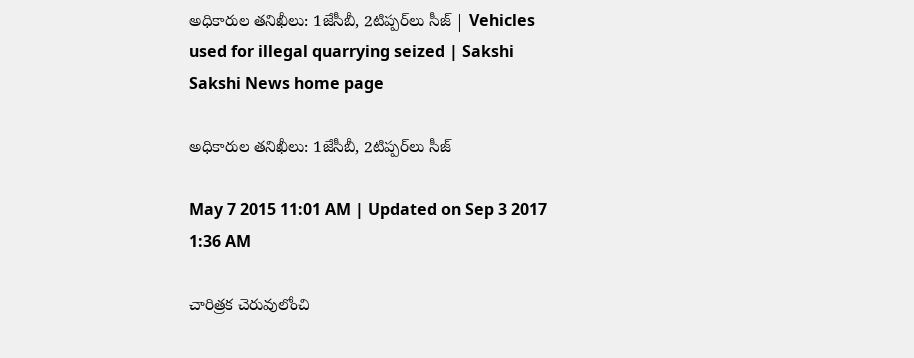అధికారుల తనిఖీలు: 1జేసీబీ, 2టిప్పర్‌లు సీజ్ | Vehicles used for illegal quarrying seized | Sakshi
Sakshi News home page

అధికారుల తనిఖీలు: 1జేసీబీ, 2టిప్పర్‌లు సీజ్

May 7 2015 11:01 AM | Updated on Sep 3 2017 1:36 AM

చారిత్రక చెరువులోంచి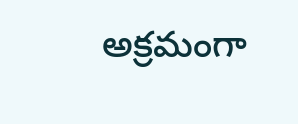అక్రమంగా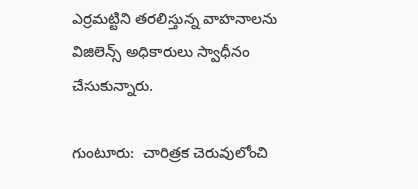ఎర్రమట్టిని తరలిస్తున్న వాహనాలను విజిలెన్స్ అధికారులు స్వాధీనం చేసుకున్నారు.

గుంటూరు:  చారిత్రక చెరువులోంచి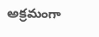అక్రమంగా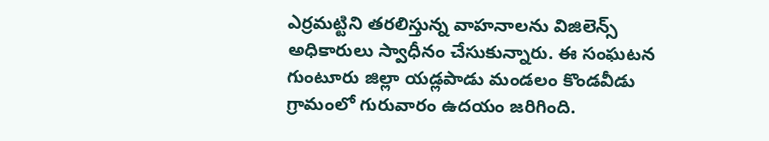ఎర్రమట్టిని తరలిస్తున్న వాహనాలను విజిలెన్స్ అధికారులు స్వాధీనం చేసుకున్నారు. ఈ సంఘటన గుంటూరు జిల్లా యడ్లపాడు మండలం కొండవీడు గ్రామంలో గురువారం ఉదయం జరిగింది.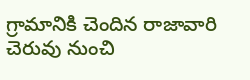గ్రామానికి చెందిన రాజావారి చెరువు నుంచి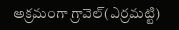అక్రమంగా గ్రావెల్(ఎర్రమట్టి)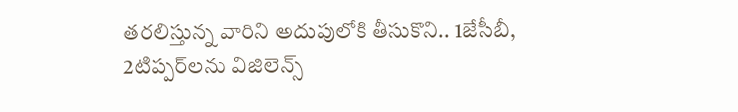తరలిస్తున్న వారిని అదుపులోకి తీసుకొని.. 1జేసీబీ, 2టిప్పర్‌లను విజిలెన్స్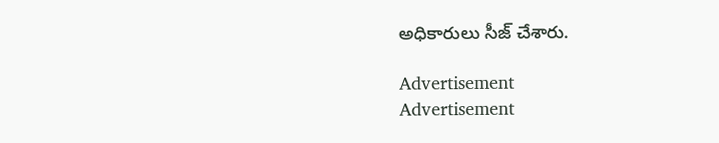అధికారులు సీజ్ చేశారు.

Advertisement
Advertisement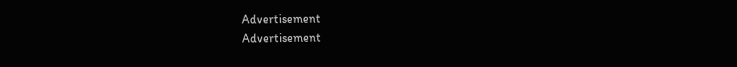Advertisement
Advertisement